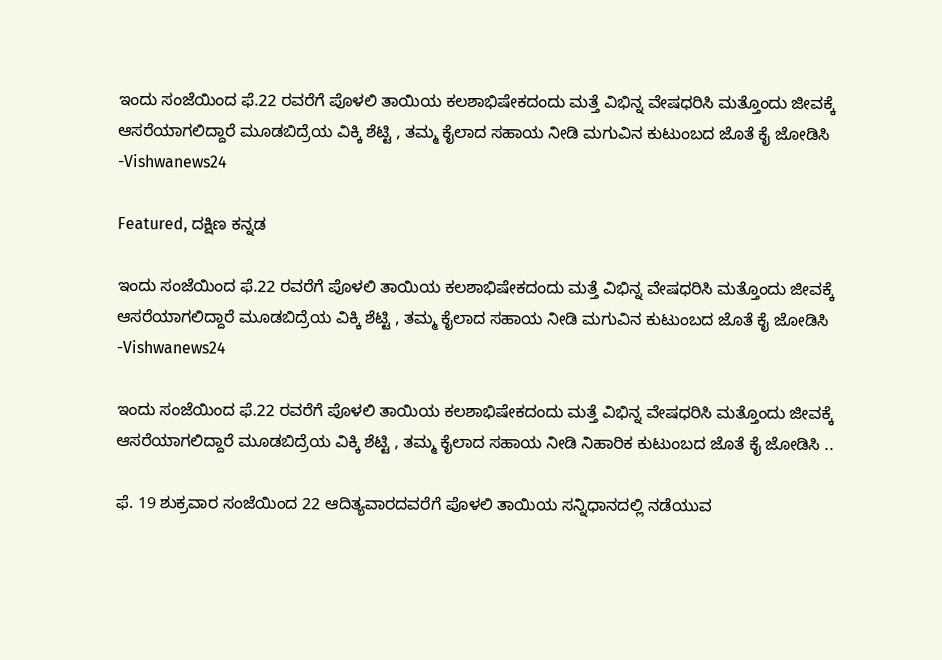ಇಂದು ಸಂಜೆಯಿಂದ ಫೆ.22 ರ‌ವರೆಗೆ ಪೊಳಲಿ ತಾಯಿಯ ಕಲಶಾಭಿಷೇಕದಂದು ಮತ್ತೆ ವಿಭಿನ್ನ ವೇಷಧರಿಸಿ ಮತ್ತೊಂದು ಜೀವಕ್ಕೆ ಆಸರೆಯಾಗಲಿದ್ದಾರೆ ಮೂಡಬಿದ್ರೆಯ ವಿಕ್ಕಿ ಶೆಟ್ಟಿ , ತಮ್ಮ ಕೈಲಾದ ಸಹಾಯ ನೀಡಿ ಮಗುವಿನ ಕುಟುಂಬದ ಜೊತೆ ಕೈ ಜೋಡಿಸಿ -Vishwanews24

Featured, ದಕ್ಷಿಣ ಕನ್ನಡ

ಇಂದು ಸಂಜೆಯಿಂದ ಫೆ.22 ರ‌ವರೆಗೆ ಪೊಳಲಿ ತಾಯಿಯ ಕಲಶಾಭಿಷೇಕದಂದು ಮತ್ತೆ ವಿಭಿನ್ನ ವೇಷಧರಿಸಿ ಮತ್ತೊಂದು ಜೀವಕ್ಕೆ ಆಸರೆಯಾಗಲಿದ್ದಾರೆ ಮೂಡಬಿದ್ರೆಯ ವಿಕ್ಕಿ ಶೆಟ್ಟಿ , ತಮ್ಮ ಕೈಲಾದ ಸಹಾಯ ನೀಡಿ ಮಗುವಿನ ಕುಟುಂಬದ ಜೊತೆ ಕೈ ಜೋಡಿಸಿ -Vishwanews24

ಇಂದು ಸಂಜೆಯಿಂದ ಫೆ.22 ರ‌ವರೆಗೆ ಪೊಳಲಿ ತಾಯಿಯ ಕಲಶಾಭಿಷೇಕದಂದು ಮತ್ತೆ ವಿಭಿನ್ನ ವೇಷಧರಿಸಿ ಮತ್ತೊಂದು ಜೀವಕ್ಕೆ ಆಸರೆಯಾಗಲಿದ್ದಾರೆ ಮೂಡಬಿದ್ರೆಯ ವಿಕ್ಕಿ ಶೆಟ್ಟಿ , ತಮ್ಮ ಕೈಲಾದ ಸಹಾಯ ನೀಡಿ ನಿಹಾರಿಕ ಕುಟುಂಬದ ಜೊತೆ ಕೈ ಜೋಡಿಸಿ ..

ಫೆ. 19 ಶುಕ್ರವಾರ ಸಂಜೆಯಿಂದ 22 ಆದಿತ್ಯವಾರ‌ದವರೆಗೆ ಪೊಳಲಿ ತಾಯಿಯ ಸನ್ನಿಧಾನದಲ್ಲಿ ನಡೆಯುವ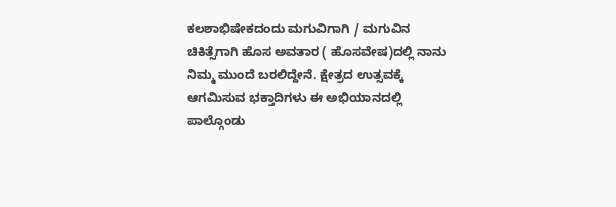ಕಲಶಾಭಿಷೇಕದಂದು ಮಗುವಿಗಾಗಿ / ಮಗುವಿನ ಚಿಕಿತ್ಸೆಗಾಗಿ ಹೊಸ ಅವತಾರ ( ಹೊಸವೇಷ)ದಲ್ಲಿ ನಾನು ನಿಮ್ಮ ಮುಂದೆ ಬರಲಿದ್ದೇನೆ. ಕ್ಷೇತ್ರದ ಉತ್ಸವಕ್ಕೆ ಆಗಮಿಸುವ ಭಕ್ತಾದಿಗಳು ಈ ಅಭಿಯಾನದಲ್ಲಿ ಪಾಲ್ಗೊಂಡು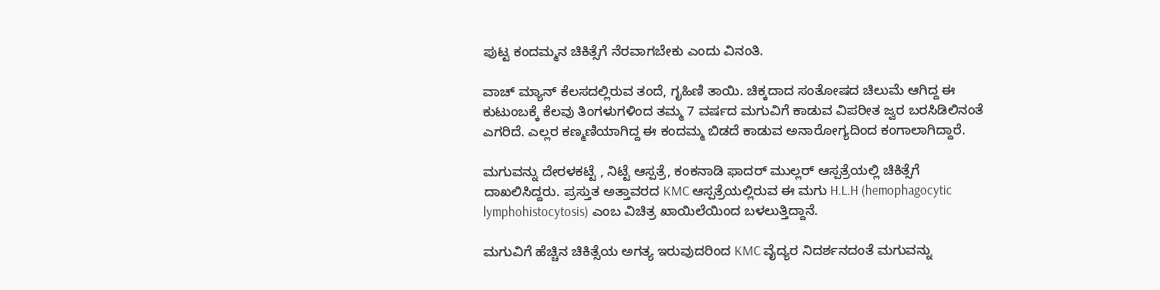ಪುಟ್ಟ ಕಂದಮ್ಮನ ಚಿಕಿತ್ಸೆಗೆ ನೆರವಾಗಬೇಕು ಎಂದು ವಿನಂತಿ.

ವಾಚ್ ಮ್ಯಾನ್ ಕೆಲಸದಲ್ಲಿರುವ ತಂದೆ, ಗೃಹಿಣಿ ತಾಯಿ. ಚಿಕ್ಕದಾದ ಸಂತೋಷದ ಚಿಲುಮೆ ಆಗಿದ್ದ ಈ ಕುಟುಂಬಕ್ಕೆ ಕೆಲವು ತಿಂಗಳುಗಳಿಂದ ತಮ್ಮ 7 ವರ್ಷದ ಮಗುವಿಗೆ ಕಾಡುವ ವಿಪರೀತ ಜ್ವರ ಬರಸಿಡಿಲಿನಂತೆ ಎಗರಿದೆ. ಎಲ್ಲರ ಕಣ್ಮಣಿಯಾಗಿದ್ದ ಈ ಕಂದಮ್ಮ ಬಿಡದೆ ಕಾಡುವ ಅನಾರೋಗ್ಯದಿಂದ ಕಂಗಾಲಾಗಿದ್ದಾರೆ.

ಮಗುವನ್ನು ದೇರಳಕಟ್ಟೆ , ನಿಟ್ಟೆ ಆಸ್ಪತ್ರೆ, ಕಂಕನಾಡಿ ಫಾದರ್ ಮುಲ್ಲರ್ ಆಸ್ಪತ್ರೆಯಲ್ಲಿ ಚಿಕಿತ್ಸೆಗೆ ದಾಖಲಿಸಿದ್ದರು. ಪ್ರಸ್ತುತ ಅತ್ತಾವರದ KMC ಆಸ್ಪತ್ರೆಯಲ್ಲಿರುವ ಈ ಮಗು H.L.H (hemophagocytic lymphohistocytosis) ಎಂಬ ವಿಚಿತ್ರ ಖಾಯಿಲೆಯಿಂದ ಬಳಲುತ್ತಿದ್ದಾನೆ.

ಮಗುವಿಗೆ ಹೆಚ್ಚಿನ ಚಿಕಿತ್ಸೆಯ ಅಗತ್ಯ ಇರುವುದರಿಂದ KMC ವೈದ್ಯರ ನಿದರ್ಶನದಂತೆ ಮಗುವನ್ನು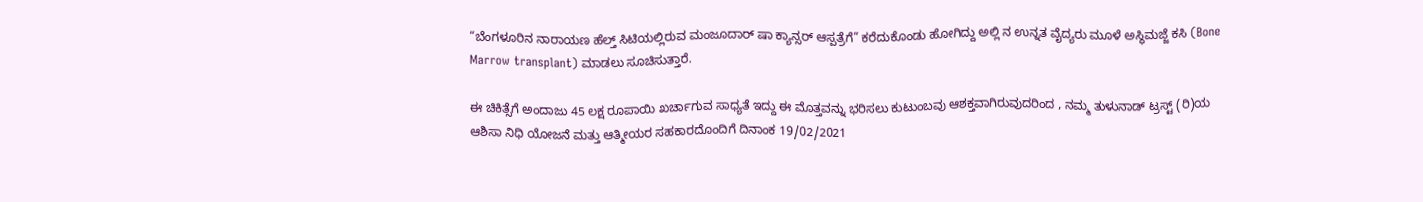“ಬೆಂಗಳೂರಿನ ನಾರಾಯಣ ಹೆಲ್ತ್ ಸಿಟಿಯಲ್ಲಿರುವ ಮಂಜೂದಾರ್ ಷಾ ಕ್ಯಾನ್ಸರ್ ಆಸ್ಪತ್ರೆಗೆ” ಕರೆದುಕೊಂಡು ಹೋಗಿದ್ದು ಅಲ್ಲಿ ನ ಉನ್ನತ ವೈದ್ಯರು ಮೂಳೆ ಅಸ್ಥಿಮಜ್ಜೆ ಕಸಿ (Bone Marrow transplant) ಮಾಡಲು ಸೂಚಿಸುತ್ತಾರೆ.

ಈ ಚಿಕಿತ್ಸೆಗೆ ಅಂದಾಜು 45 ಲಕ್ಷ ರೂಪಾಯಿ ಖರ್ಚಾಗುವ ಸಾಧ್ಯತೆ ಇದ್ದು ಈ ಮೊತ್ತವನ್ನು ಭರಿಸಲು ಕುಟುಂಬವು ಆಶಕ್ತವಾಗಿರುವುದರಿಂದ , ನಮ್ಮ ತುಳುನಾಡ್ ಟ್ರಸ್ಟ್ (ರಿ)ಯ ಆಶಿಸಾ ನಿಧಿ ಯೋಜನೆ ಮತ್ತು ಆತ್ಮೀಯರ ಸಹಕಾರದೊಂದಿಗೆ ದಿನಾಂಕ 19/02/2021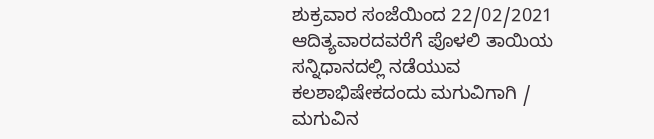ಶುಕ್ರವಾರ ಸಂಜೆಯಿಂದ 22/02/2021 ಆದಿತ್ಯವಾರ‌ದವರೆಗೆ ಪೊಳಲಿ ತಾಯಿಯ ಸನ್ನಿಧಾನದಲ್ಲಿ ನಡೆಯುವ ಕಲಶಾಭಿಷೇಕದಂದು ಮಗುವಿಗಾಗಿ / ಮಗುವಿನ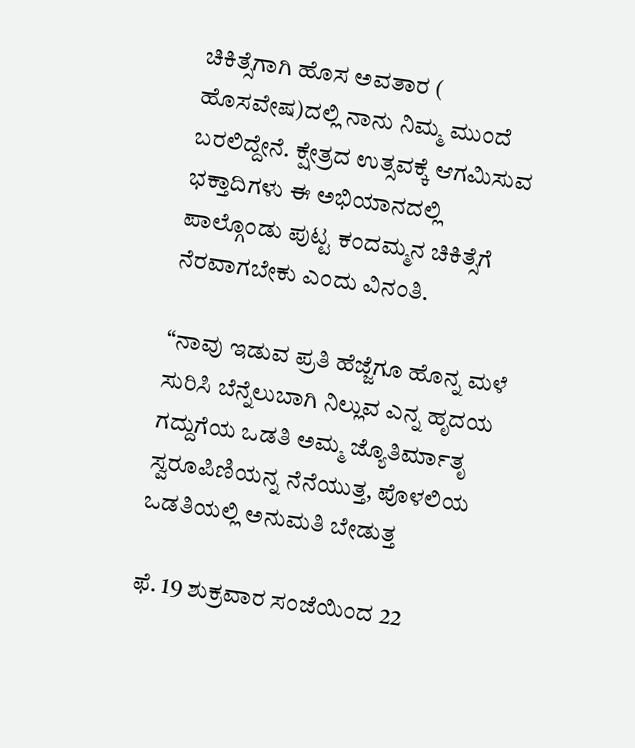ಚಿಕಿತ್ಸೆಗಾಗಿ ಹೊಸ ಅವತಾರ ( ಹೊಸವೇಷ)ದಲ್ಲಿ ನಾನು ನಿಮ್ಮ ಮುಂದೆ ಬರಲಿದ್ದೇನೆ. ಕ್ಷೇತ್ರದ ಉತ್ಸವಕ್ಕೆ ಆಗಮಿಸುವ ಭಕ್ತಾದಿಗಳು ಈ ಅಭಿಯಾನದಲ್ಲಿ ಪಾಲ್ಗೊಂಡು ಪುಟ್ಟ ಕಂದಮ್ಮನ ಚಿಕಿತ್ಸೆಗೆ ನೆರವಾಗಬೇಕು ಎಂದು ವಿನಂತಿ.

“ನಾವು ಇಡುವ ಪ್ರತಿ ಹೆಜ್ಜೆಗೂ ಹೊನ್ನ ಮಳೆ ಸುರಿಸಿ ಬೆನ್ನೆಲುಬಾಗಿ ನಿಲ್ಲುವ ಎನ್ನ ಹೃದಯ ಗದ್ದುಗೆಯ ಒಡತಿ ಅಮ್ಮ ಜ್ಯೊತಿರ್ಮಾತೃ ಸ್ವರೂಪಿಣಿಯನ್ನ ನೆನೆಯುತ್ತ, ಪೊಳಲಿಯ ಒಡತಿಯಲ್ಲಿ ಅನುಮತಿ ಬೇಡುತ್ತ

ಫೆ. 19 ಶುಕ್ರವಾರ ಸಂಜೆಯಿಂದ 22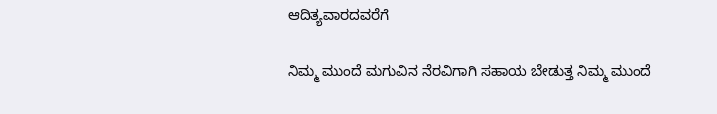ಆದಿತ್ಯವಾರ‌ದವರೆಗೆ

ನಿಮ್ಮ ಮುಂದೆ ಮಗುವಿನ ನೆರವಿಗಾಗಿ ಸಹಾಯ ಬೇಡುತ್ತ ನಿಮ್ಮ ಮುಂದೆ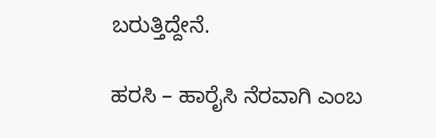ಬರುತ್ತಿದ್ದೇನೆ.

ಹರಸಿ – ಹಾರೈಸಿ ನೆರವಾಗಿ ಎಂಬ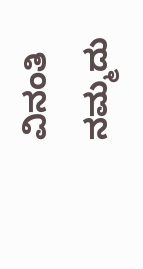ವಿನಂತಿ ನಮ್ಮದು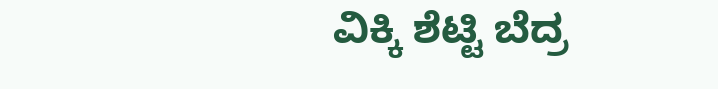ವಿಕ್ಕಿ ಶೆಟ್ಟಿ ಬೆದ್ರ